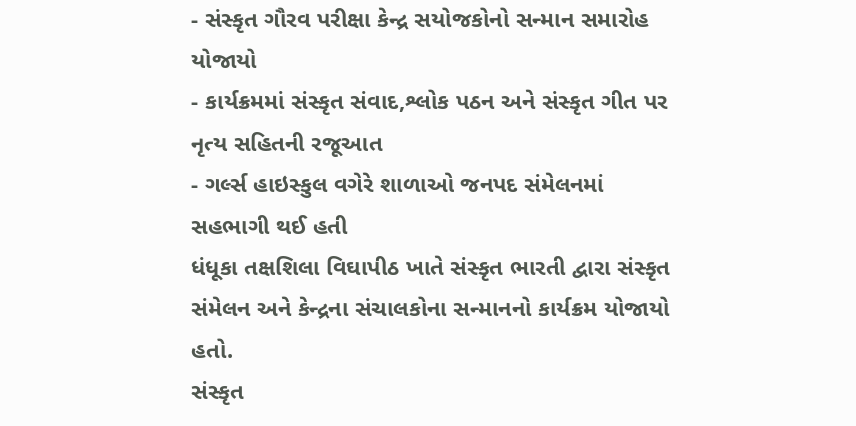- સંસ્કૃત ગૌરવ પરીક્ષા કેન્દ્ર સયોજકોનો સન્માન સમારોહ યોજાયો
- કાર્યક્રમમાં સંસ્કૃત સંવાદ,શ્લોક પઠન અને સંસ્કૃત ગીત પર નૃત્ય સહિતની રજૂઆત
- ગર્લ્સ હાઇસ્કુલ વગેરે શાળાઓ જનપદ સંમેલનમાં સહભાગી થઈ હતી
ધંધૂકા તક્ષશિલા વિઘાપીઠ ખાતે સંસ્કૃત ભારતી દ્વારા સંસ્કૃત સંમેલન અને કેન્દ્રના સંચાલકોના સન્માનનો કાર્યક્રમ યોજાયો હતો.
સંસ્કૃત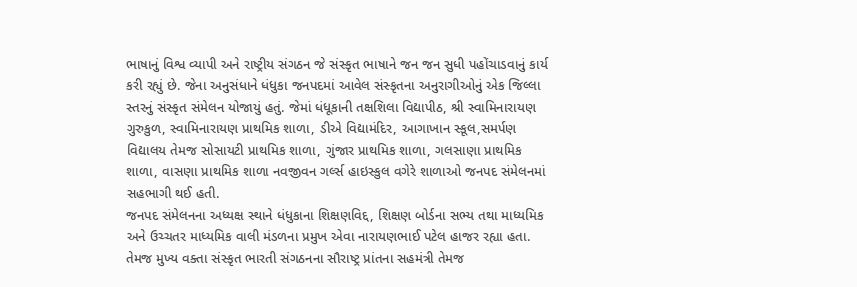ભાષાનું વિશ્વ વ્યાપી અને રાષ્ટ્રીય સંગઠન જે સંસ્કૃત ભાષાને જન જન સુધી પહોંચાડવાનું કાર્ય કરી રહ્યું છે. જેના અનુસંધાને ધંધુકા જનપદમાં આવેલ સંસ્કૃતના અનુરાગીઓનું એક જિલ્લા સ્તરનું સંસ્કૃત સંમેલન યોજાયું હતું. જેમાં ધંધૂકાની તક્ષશિલા વિદ્યાપીઠ, શ્રી સ્વામિનારાયણ ગુરુકુળ, સ્વામિનારાયણ પ્રાથમિક શાળા, ડીએ વિદ્યામંદિર, આગાખાન સ્કૂલ,સમર્પણ વિદ્યાલય તેમજ સોસાયટી પ્રાથમિક શાળા, ગુંજાર પ્રાથમિક શાળા, ગલસાણા પ્રાથમિક શાળા, વાસણા પ્રાથમિક શાળા નવજીવન ગર્લ્સ હાઇસ્કુલ વગેરે શાળાઓ જનપદ સંમેલનમાં સહભાગી થઈ હતી.
જનપદ સંમેલનના અધ્યક્ષ સ્થાને ધંધુકાના શિક્ષણવિદ્દ, શિક્ષણ બોર્ડના સભ્ય તથા માધ્યમિક અને ઉચ્ચતર માધ્યમિક વાલી મંડળના પ્રમુખ એવા નારાયણભાઈ પટેલ હાજર રહ્યા હતા. તેમજ મુખ્ય વક્તા સંસ્કૃત ભારતી સંગઠનના સૌરાષ્ટ્ર પ્રાંતના સહમંત્રી તેમજ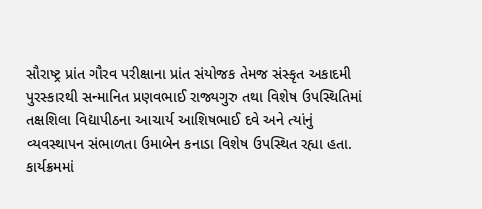સૌરાષ્ટ્ર પ્રાંત ગૌરવ પરીક્ષાના પ્રાંત સંયોજક તેમજ સંસ્કૃત અકાદમી પુરસ્કારથી સન્માનિત પ્રણવભાઈ રાજ્યગુરુ તથા વિશેષ ઉપસ્થિતિમાં તક્ષશિલા વિદ્યાપીઠના આચાર્ય આશિષભાઈ દવે અને ત્યાંનું વ્યવસ્થાપન સંભાળતા ઉમાબેન કનાડા વિશેષ ઉપસ્થિત રહ્યા હતા.
કાર્યક્રમમાં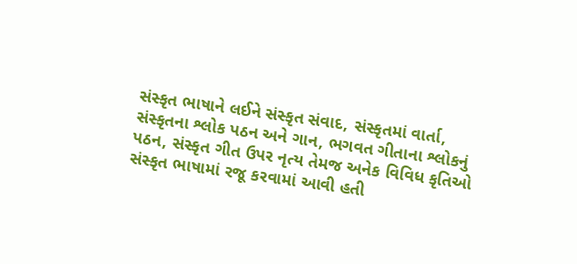સંસ્કૃત ભાષાને લઈને સંસ્કૃત સંવાદ, સંસ્કૃતમાં વાર્તા, સંસ્કૃતના શ્લોક પઠન અને ગાન, ભગવત ગીતાના શ્લોકનું પઠન, સંસ્કૃત ગીત ઉપર નૃત્ય તેમજ અનેક વિવિધ કૃતિઓ સંસ્કૃત ભાષામાં રજૂ કરવામાં આવી હતી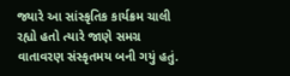જ્યારે આ સાંસ્કૃતિક કાર્યક્રમ ચાલી રહ્યો હતો ત્યારે જાણે સમગ્ર વાતાવરણ સંસ્કૃતમય બની ગયું હતું.